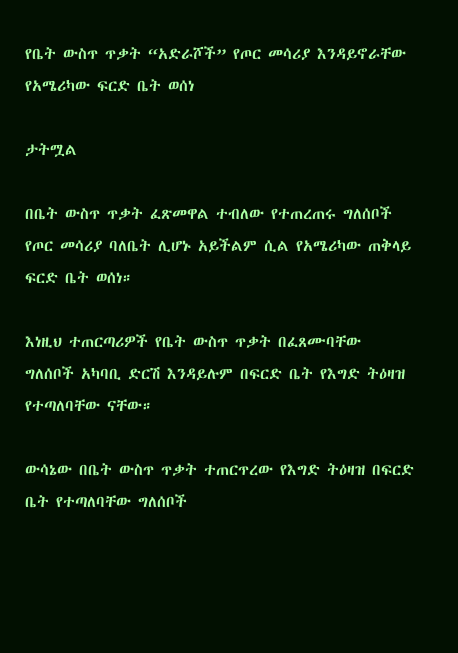የቤት ውስጥ ጥቃት “አድራሾች” የጦር መሳሪያ እንዳይኖራቸው የአሜሪካው ፍርድ ቤት ወሰነ

ታትሟል

በቤት ውስጥ ጥቃት ፈጽመዋል ተብለው የተጠረጠሩ ግለሰቦች የጦር መሳሪያ ባለቤት ሊሆኑ አይችልም ሲል የአሜሪካው ጠቅላይ ፍርድ ቤት ወሰነ።

እነዚህ ተጠርጣሪዎች የቤት ውስጥ ጥቃት በፈጸሙባቸው ግለሰቦች አካባቢ ድርሽ እንዳይሉም በፍርድ ቤት የእግድ ትዕዛዝ የተጣለባቸው ናቸው።

ውሳኔው በቤት ውስጥ ጥቃት ተጠርጥረው የእግድ ትዕዛዝ በፍርድ ቤት የተጣለባቸው ግለሰቦች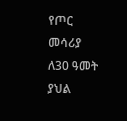የጦር መሳሪያ ለ30 ዓመት ያህል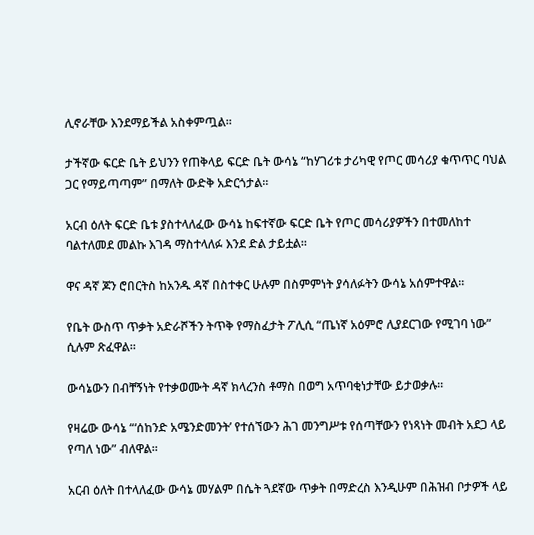ሊኖራቸው እንደማይችል አስቀምጧል።

ታችኛው ፍርድ ቤት ይህንን የጠቅላይ ፍርድ ቤት ውሳኔ “ከሃገሪቱ ታሪካዊ የጦር መሳሪያ ቁጥጥር ባህል ጋር የማይጣጣም” በማለት ውድቅ አድርጎታል።

አርብ ዕለት ፍርድ ቤቱ ያስተላለፈው ውሳኔ ከፍተኛው ፍርድ ቤት የጦር መሳሪያዎችን በተመለከተ ባልተለመደ መልኩ እገዳ ማስተላለፉ እንደ ድል ታይቷል።

ዋና ዳኛ ጆን ሮበርትስ ከአንዱ ዳኛ በስተቀር ሁሉም በስምምነት ያሳለፉትን ውሳኔ አሰምተዋል።

የቤት ውስጥ ጥቃት አድራሾችን ትጥቅ የማስፈታት ፖሊሲ “ጤነኛ አዕምሮ ሊያደርገው የሚገባ ነው” ሲሉም ጽፈዋል።

ውሳኔውን በብቸኝነት የተቃወሙት ዳኛ ክላረንስ ቶማስ በወግ አጥባቂነታቸው ይታወቃሉ።

የዛሬው ውሳኔ “‘ሰከንድ አሜንድመንት’ የተሰኘውን ሕገ መንግሥቱ የሰጣቸውን የነጻነት መብት አደጋ ላይ የጣለ ነው” ብለዋል።

አርብ ዕለት በተላለፈው ውሳኔ መሃልም በሴት ጓደኛው ጥቃት በማድረስ እንዲሁም በሕዝብ ቦታዎች ላይ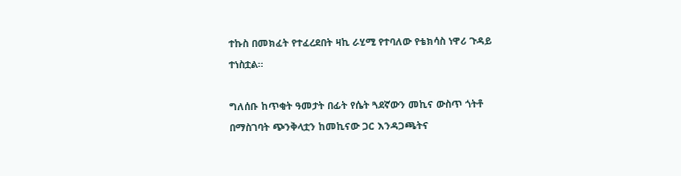ተኩስ በመክፈት የተፈረደበት ዛኪ ራሂሚ የተባለው የቴክሳስ ነዋሪ ጉዳይ ተነስቷል።

ግለሰቡ ከጥቂት ዓመታት በፊት የሴት ጓደኛውን መኪና ውስጥ ጎትቶ በማስገባት ጭንቅላቷን ከመኪናው ጋር እንዳጋጫትና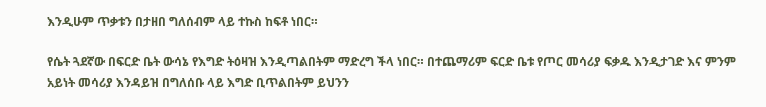እንዲሁም ጥቃቱን በታዘበ ግለሰብም ላይ ተኩስ ከፍቶ ነበር።

የሴት ጓደኛው በፍርድ ቤት ውሳኔ የእግድ ትዕዛዝ እንዲጣልበትም ማድረግ ችላ ነበር። በተጨማሪም ፍርድ ቤቱ የጦር መሳሪያ ፍቃዱ እንዲታገድ እና ምንም አይነት መሳሪያ እንዳይዝ በግለሰቡ ላይ እግድ ቢጥልበትም ይህንን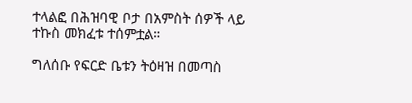ተላልፎ በሕዝባዊ ቦታ በአምስት ሰዎች ላይ ተኩስ መክፈቱ ተሰምቷል።

ግለሰቡ የፍርድ ቤቱን ትዕዛዝ በመጣስ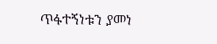ጥፋተኝነቱን ያመነ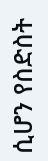ሲሆን የስድስት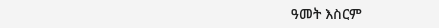ዓመት እስርም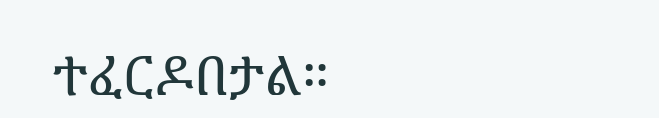ተፈርዶበታል።